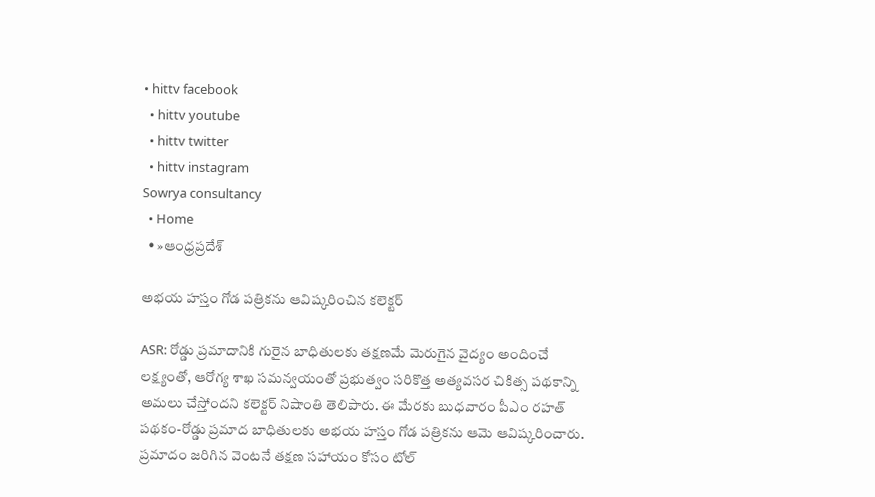• hittv facebook
  • hittv youtube
  • hittv twitter
  • hittv instagram
Sowrya consultancy
  • Home
  • »ఆంధ్రప్రదేశ్

అభయ హస్తం గోడ పత్రికను ఆవిష్కరించిన కలెక్టర్

ASR: రోడ్డు ప్రమాదానికి గురైన బాధితులకు తక్షణమే మెరుగైన వైద్యం అందించే లక్ష్యంతో, ఆరోగ్య శాఖ సమన్వయంతో ప్రభుత్వం సరికొత్త అత్యవసర చికిత్స పథకాన్ని అమలు చేస్తోందని కలెక్టర్ నిషాంతి తెలిపారు. ఈ మేరకు బుధవారం పీఎం రహత్ పథకం-రోడ్డు ప్రమాద బాధితులకు అభయ హస్తం గోడ పత్రికను ఆమె ఆవిష్కరించారు. ప్రమాదం జరిగిన వెంటనే తక్షణ సహాయం కోసం టోల్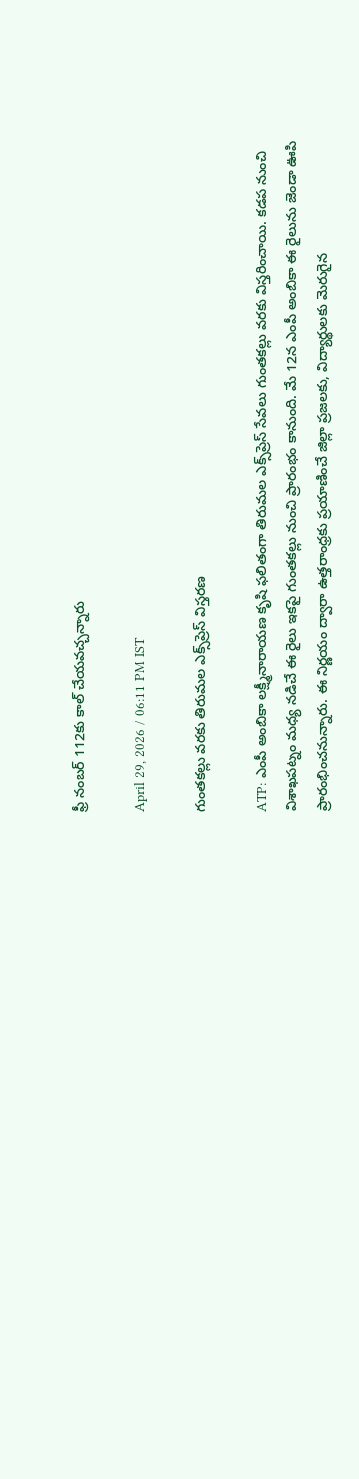ఫ్రీ నంబర్ 112కు కాల్ చేయవచ్చన్నారు

April 29, 2026 / 06:11 PM IST

గుంతకల్లు వరకు తిరుమల ఎక్స్‌ప్రెస్ విస్తరణ

ATP: ఎంపీ అంబికా లక్ష్మీనారాయణ కృషి ఫలితంగా తిరుమల ఎక్స్‌ప్రెస్ సేవలు గుంతకల్లు వరకు విస్తరించాయి. కడప నుంచి విశాఖపట్నం మధ్య నడిచే ఈ రైలు ఇకపై గుంతకల్లు నుంచి ప్రారంభం కానుంది. మే 12న ఎంపీ అంబికా ఈ రైలును జెండా ఊపి ప్రారంభించనున్నారు. ఈ నిర్ణయం ద్వారా ఉత్తరాంధ్రకు ప్రయాణించే జిల్లా ప్రజలకు, విద్యార్థులకు మెరుగైన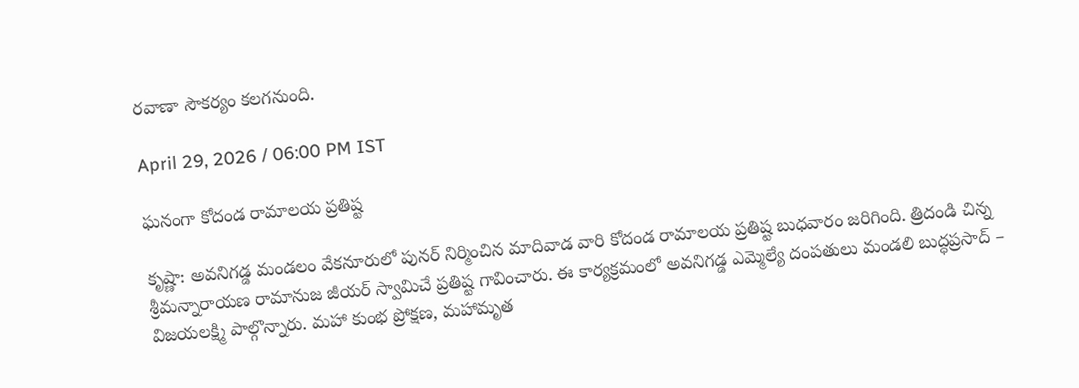రవాణా సౌకర్యం కలగనుంది.

April 29, 2026 / 06:00 PM IST

ఘనంగా కోదండ రామాలయ ప్రతిష్ట

కృష్ణా: అవనిగడ్డ మండలం వేకనూరులో పునర్ నిర్మించిన మాదివాడ వారి కోదండ రామాలయ ప్రతిష్ట బుధవారం జరిగింది. త్రిదండి చిన్న శ్రీమన్నారాయణ రామానుజ జీయర్ స్వామిచే ప్రతిష్ట గావించారు. ఈ కార్యక్రమంలో అవనిగడ్డ ఎమ్మెల్యే దంపతులు మండలి బుద్ధప్రసాద్ – విజయలక్ష్మి పాల్గొన్నారు. మహా కుంభ ప్రోక్షణ, మహామృత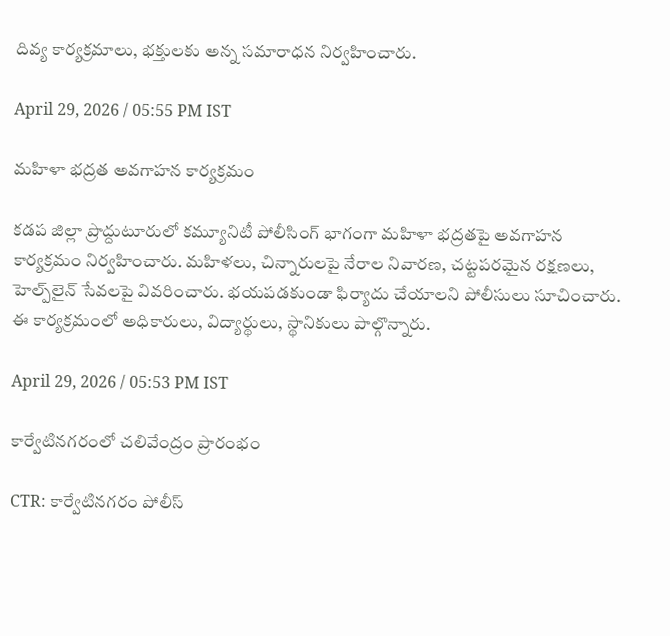దివ్య కార్యక్రమాలు, భక్తులకు అన్న సమారాధన నిర్వహించారు.

April 29, 2026 / 05:55 PM IST

మహిళా భద్రత అవగాహన కార్యక్రమం

కడప జిల్లా ప్రొద్దుటూరులో కమ్యూనిటీ పోలీసింగ్ భాగంగా మహిళా భద్రతపై అవగాహన కార్యక్రమం నిర్వహించారు. మహిళలు, చిన్నారులపై నేరాల నివారణ, చట్టపరమైన రక్షణలు, హెల్ప్‌లైన్ సేవలపై వివరించారు. భయపడకుండా ఫిర్యాదు చేయాలని పోలీసులు సూచించారు. ఈ కార్యక్రమంలో అధికారులు, విద్యార్థులు, స్థానికులు పాల్గొన్నారు.

April 29, 2026 / 05:53 PM IST

కార్వేటినగరంలో చలివేంద్రం ప్రారంభం

CTR: కార్వేటినగరం పోలీస్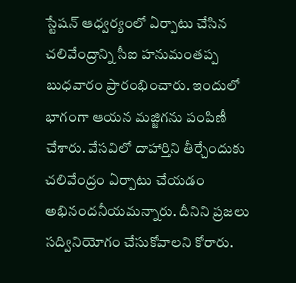స్టేషన్ ఆధ్వర్యంలో ఏర్పాటు చేసిన చలివేంద్రాన్ని సీఐ హనుమంతప్ప బుధవారం ప్రారంభించారు. ఇందులో భాగంగా ఆయన మజ్జిగను పంపిణీ చేశారు. వేసవిలో దాహార్తిని తీర్చేందుకు చలివేంద్రం ఏర్పాటు చేయడం అభినందనీయమన్నారు. దీనిని ప్రజలు సద్వినియోగం చేసుకోవాలని కోరారు.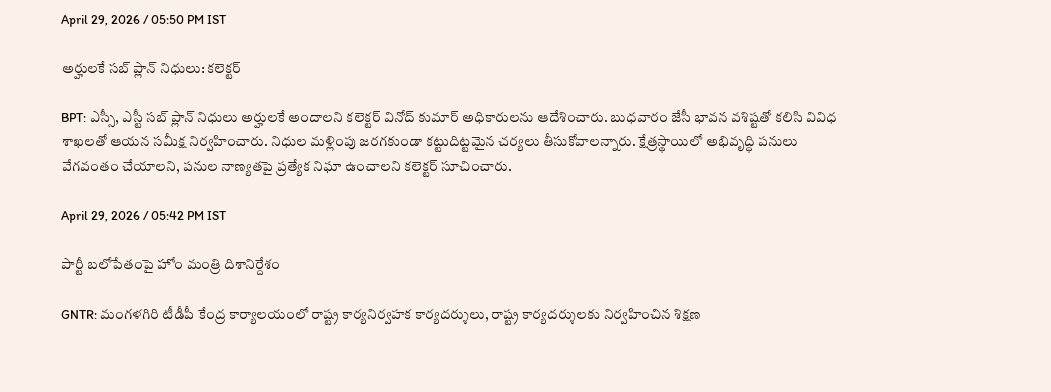April 29, 2026 / 05:50 PM IST

అర్హులకే సబ్ ప్లాన్ నిధులు: కలెక్టర్

BPT: ఎస్సీ, ఎస్టీ సబ్ ప్లాన్ నిధులు అర్హులకే అందాలని కలెక్టర్ వినోద్ కుమార్ అధికారులను ఆదేశించారు. బుధవారం జేసీ భావన వశిష్టతో కలిసి వివిధ శాఖలతో ఆయన సమీక్ష నిర్వహించారు. నిధుల మళ్లింపు జరగకుండా కట్టుదిట్టమైన చర్యలు తీసుకోవాలన్నారు. క్షేత్రస్థాయిలో అభివృద్ధి పనులు వేగవంతం చేయాలని, పనుల నాణ్యతపై ప్రత్యేక నిఘా ఉంచాలని కలెక్టర్ సూచించారు.

April 29, 2026 / 05:42 PM IST

పార్టీ బలోపేతంపై హోం మంత్రి దిశానిర్దేశం

GNTR: మంగళగిరి టీడీపీ కేంద్ర కార్యాలయంలో రాష్ట్ర కార్యనిర్వహక కార్యదర్శులు, రాష్ట్ర కార్యదర్శులకు నిర్వహించిన శిక్షణ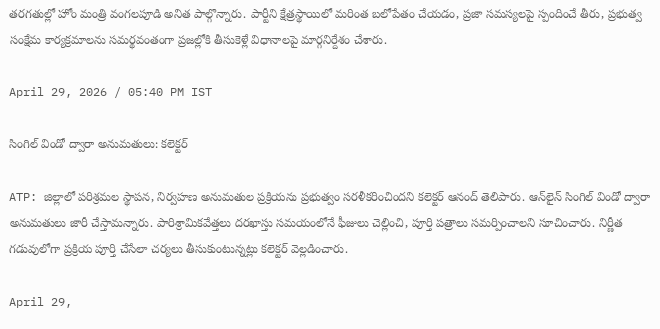తరగతుల్లో హోం మంత్రి వంగలపూడి అనిత పాల్గొన్నారు. పార్టీని క్షేత్రస్థాయిలో మరింత బలోపేతం చేయడం, ప్రజా సమస్యలపై స్పందించే తీరు, ప్రభుత్వ సంక్షేమ కార్యక్రమాలను సమర్థవంతంగా ప్రజల్లోకి తీసుకెళ్లే విధానాలపై మార్గనిర్దేశం చేశారు.

April 29, 2026 / 05:40 PM IST

సింగిల్ విండో ద్వారా అనుమతులు: కలెక్టర్

ATP: జిల్లాలో పరిశ్రమల స్థాపన, నిర్వహణ అనుమతుల ప్రక్రియను ప్రభుత్వం సరళీకరించిందని కలెక్టర్ ఆనంద్ తెలిపారు. ఆన్‌లైన్ సింగిల్ విండో ద్వారా అనుమతులు జారీ చేస్తామన్నారు. పారిశ్రామికవేత్తలు దరఖాస్తు సమయంలోనే ఫీజులు చెల్లించి, పూర్తి పత్రాలు సమర్పించాలని సూచించారు. నిర్ణీత గడువులోగా ప్రక్రియ పూర్తి చేసేలా చర్యలు తీసుకుంటున్నట్లు కలెక్టర్ వెల్లడించారు.

April 29,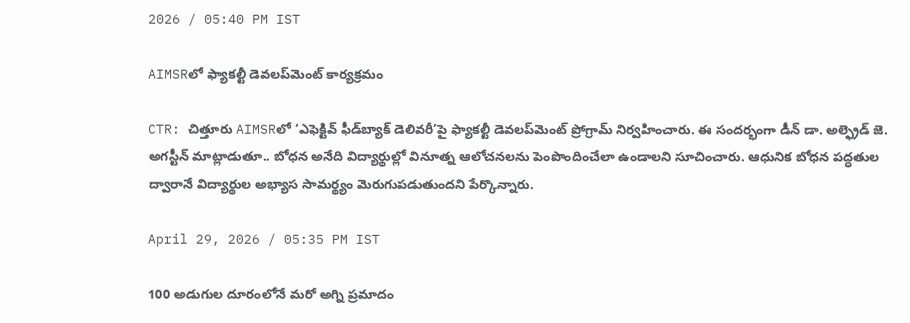2026 / 05:40 PM IST

AIMSRలో ఫ్యాకల్టీ డెవలప్‌మెంట్ కార్యక్రమం

CTR: చిత్తూరు AIMSRలో ‘ఎఫెక్టివ్ ఫీడ్‌బ్యాక్ డెలివరీ’పై ఫ్యాకల్టీ డెవలప్‌మెంట్ ప్రోగ్రామ్ నిర్వహించారు. ఈ సందర్భంగా డీన్ డా. అల్ఫ్రెడ్ జె. అగస్టీన్ మాట్లాడుతూ.. బోధన అనేది విద్యార్థుల్లో వినూత్న ఆలోచనలను పెంపొందించేలా ఉండాలని సూచించారు. ఆధునిక బోధన పద్ధతుల ద్వారానే విద్యార్థుల అభ్యాస సామర్థ్యం మెరుగుపడుతుందని పేర్కొన్నారు.

April 29, 2026 / 05:35 PM IST

100 అడుగుల దూరంలోనే మరో అగ్ని ప్రమాదం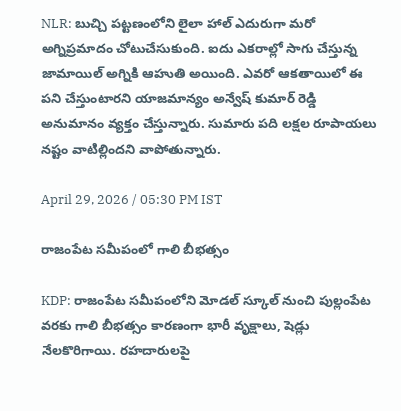NLR: బుచ్చి పట్టణంలోని లైలా హాల్ ఎదురుగా మరో అగ్నిప్రమాదం చోటుచేసుకుంది. ఐదు ఎకరాల్లో సాగు చేస్తున్న జామాయిల్ అగ్నికి ఆహుతి అయింది. ఎవరో ఆకతాయిలో ఈ పని చేస్తుంటారని యాజమాన్యం అన్వేష్ కుమార్ రెడ్డి అనుమానం వ్యక్తం చేస్తున్నారు. సుమారు పది లక్షల రూపాయలు నష్టం వాటిల్లిందని వాపోతున్నారు.

April 29, 2026 / 05:30 PM IST

రాజంపేట సమీపంలో గాలి బీభత్సం

KDP: రాజంపేట సమీపంలోని మోడల్ స్కూల్ నుంచి పుల్లంపేట వరకు గాలి బీభత్సం కారణంగా భారీ వృక్షాలు, షెడ్లు నేలకొరిగాయి. రహదారులపై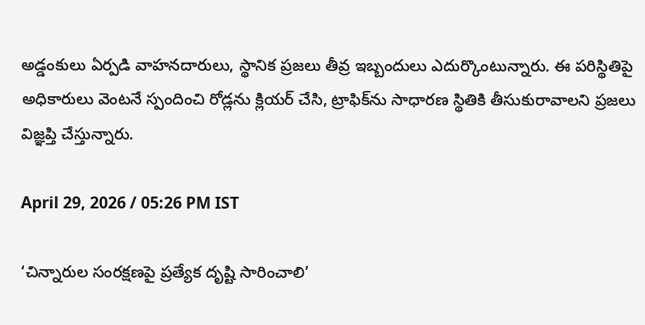అడ్డంకులు ఏర్పడి వాహనదారులు, స్థానిక ప్రజలు తీవ్ర ఇబ్బందులు ఎదుర్కొంటున్నారు. ఈ పరిస్థితిపై అధికారులు వెంటనే స్పందించి రోడ్లను క్లియర్ చేసి, ట్రాఫిక్‌ను సాధారణ స్థితికి తీసుకురావాలని ప్రజలు విజ్ఞప్తి చేస్తున్నారు.

April 29, 2026 / 05:26 PM IST

‘చిన్నారుల సంరక్షణపై ప్రత్యేక దృష్టి సారించాలి’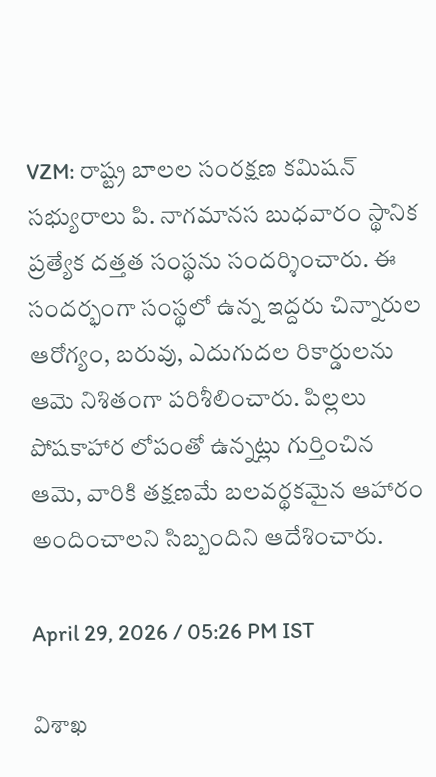VZM: రాష్ట్ర బాలల సంరక్షణ కమిషన్ సభ్యురాలు పి. నాగమానస బుధవారం స్థానిక ప్రత్యేక దత్తత సంస్థను సందర్శించారు. ఈ సందర్భంగా సంస్థలో ఉన్న ఇద్దరు చిన్నారుల ఆరోగ్యం, బరువు, ఎదుగుదల రికార్డులను ఆమె నిశితంగా పరిశీలించారు. పిల్లలు పోషకాహార లోపంతో ఉన్నట్లు గుర్తించిన ఆమె, వారికి తక్షణమే బలవర్థకమైన ఆహారం అందించాలని సిబ్బందిని ఆదేశించారు.

April 29, 2026 / 05:26 PM IST

విశాఖ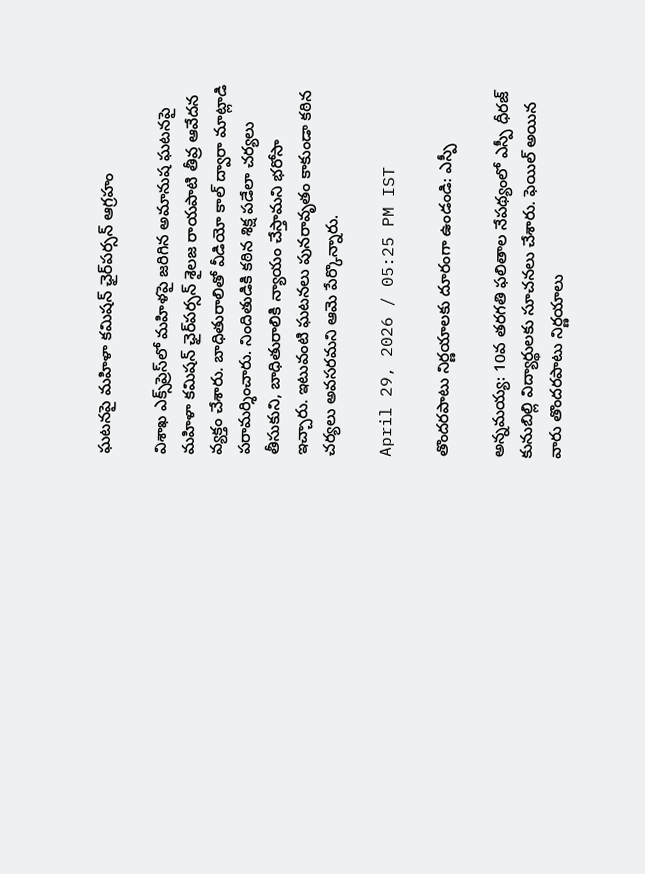ఘటనపై మహిళా కమిషన్ ఛైర్‌పర్సన్ ఆగ్రహం

విశాఖ ఎక్స్‌ప్రెస్‌లో మహిళపై జరిగిన అమానుష ఘటనపై మహిళా కమిషన్ ఛైర్‌పర్సన్ శైలజ రాయపాటి తీవ్ర ఆవేదన వ్యక్తం చేశారు. బాధితురాలితో వీడియో కాల్ ద్వారా మాట్లాడి పరామర్శించారు. నిందితుడికి కఠిన శిక్ష పడేలా చర్యలు తీసుకుని, బాధితురాలికి న్యాయం చేస్తామని భరోసా ఇచ్చారు. ఇటువంటి ఘటనలు పునరావృతం కాకుండా కఠిన చర్యలు అవసరమని ఆమె పేర్కొన్నారు.

April 29, 2026 / 05:25 PM IST

తొందరపాటు నిర్ణయాలకు దూరంగా ఉండండి: ఎస్పీ

అన్నమయ్య: 10వ తరగతి ఫలితాల నేపథ్యంలో ఎస్పీ ధీరజ్ కునుబిల్లి విద్యార్థులకు సూచనలు చేశారు. ఫెయిల్ అయిన వారు తొందరపాటు నిర్ణయాలు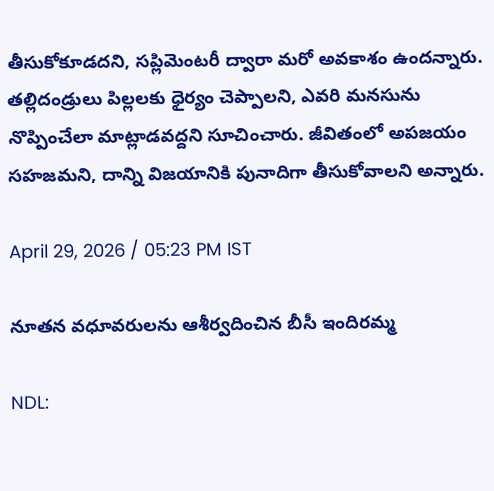తీసుకోకూడదని, సప్లిమెంటరీ ద్వారా మరో అవకాశం ఉందన్నారు. తల్లిదండ్రులు పిల్లలకు ధైర్యం చెప్పాలని, ఎవరి మనసును నొప్పించేలా మాట్లాడవద్దని సూచించారు. జీవితంలో అపజయం సహజమని, దాన్ని విజయానికి పునాదిగా తీసుకోవాలని అన్నారు.

April 29, 2026 / 05:23 PM IST

నూతన వధూవరులను ఆశీర్వదించిన బీసీ ఇందిరమ్మ

NDL: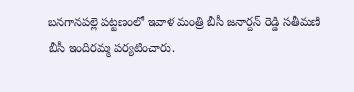బనగానపల్లె పట్టణంలో ఇవాళ మంత్రి బీసీ జనార్దన్ రెడ్డి సతీమణి బీసీ ఇందిరమ్మ పర్యటించారు.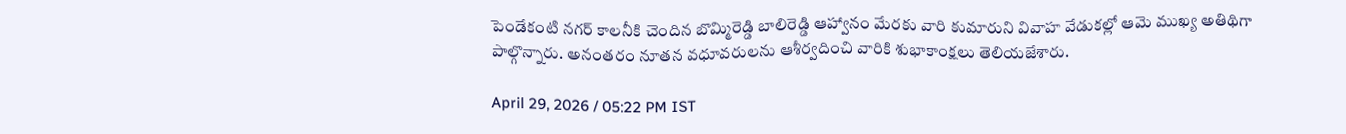పెండేకంటి నగర్ కాలనీకి చెందిన బొమ్మిరెడ్డి బాలిరెడ్డి ఆహ్వానం మేరకు వారి కుమారుని వివాహ వేడుకల్లో ఆమె ముఖ్య అతిథిగా పాల్గొన్నారు. అనంతరం నూతన వధూవరులను ఆశీర్వదించి వారికి శుభాకాంక్షలు తెలియజేశారు.

April 29, 2026 / 05:22 PM IST